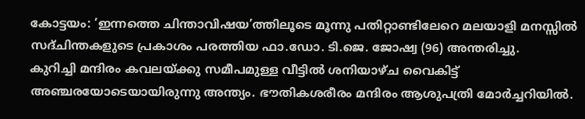കോട്ടയം: ‘ഇന്നത്തെ ചിന്താവിഷയ’ത്തിലൂടെ മൂന്നു പതിറ്റാണ്ടിലേറെ മലയാളി മനസ്സിൽ സദ്ചിന്തകളുടെ പ്രകാശം പരത്തിയ ഫാ.ഡോ. ടി.ജെ. ജോഷ്വ (96) അന്തരിച്ചു.
കുറിച്ചി മന്ദിരം കവലയ്ക്കു സമീപമുള്ള വീട്ടിൽ ശനിയാഴ്ച വൈകിട്ട് അഞ്ചരയോടെയായിരുന്നു അന്ത്യം. ഭൗതികശരീരം മന്ദിരം ആശുപത്രി മോർച്ചറിയിൽ.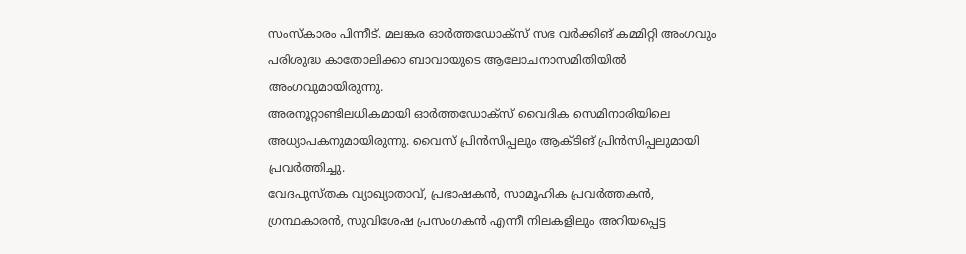സംസ്കാരം പിന്നീട്. മലങ്കര ഓർത്തഡോക്സ് സഭ വർക്കിങ് കമ്മിറ്റി അംഗവും പരിശുദ്ധ കാതോലിക്കാ ബാവായുടെ ആലോചനാസമിതിയിൽ അംഗവുമായിരുന്നു.
അരനൂറ്റാണ്ടിലധികമായി ഓർത്തഡോക്സ് വൈദിക സെമിനാരിയിലെ അധ്യാപകനുമായിരുന്നു. വൈസ് പ്രിൻസിപ്പലും ആക്ടിങ് പ്രിൻസിപ്പലുമായി പ്രവർത്തിച്ചു.
വേദപുസ്തക വ്യാഖ്യാതാവ്, പ്രഭാഷകൻ, സാമൂഹിക പ്രവർത്തകൻ, ഗ്രന്ഥകാരൻ, സുവിശേഷ പ്രസംഗകൻ എന്നീ നിലകളിലും അറിയപ്പെട്ട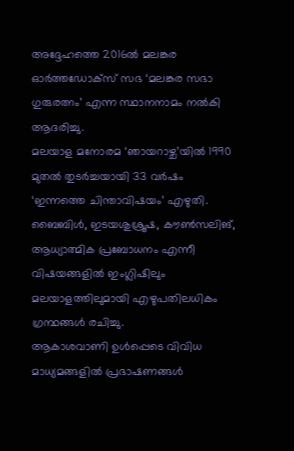അദ്ദേഹത്തെ 2016ൽ മലങ്കര ഓർത്തഡോക്സ് സഭ ‘മലങ്കര സഭാ ഗുരുരത്നം’ എന്ന സ്ഥാനനാമം നൽകി ആദരിച്ചു.
മലയാള മനോരമ ‘ഞായറാഴ്ച’യിൽ 1990 മുതൽ തുടർച്ചയായി 33 വർഷം ‘ഇന്നത്തെ ചിന്താവിഷയം’ എഴുതി. ബൈബിൾ, ഇടയശുശ്രൂഷ, കൗൺസലിങ്, ആധ്യാത്മിക പ്രബോധനം എന്നീ വിഷയങ്ങളിൽ ഇംഗ്ലിഷിലും മലയാളത്തിലുമായി എഴുപതിലധികം ഗ്രന്ഥങ്ങൾ രചിച്ചു.
ആകാശവാണി ഉൾപ്പെടെ വിവിധ മാധ്യമങ്ങളിൽ പ്രഭാഷണങ്ങൾ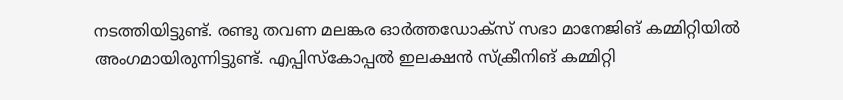നടത്തിയിട്ടുണ്ട്. രണ്ടു തവണ മലങ്കര ഓർത്തഡോക്സ് സഭാ മാനേജിങ് കമ്മിറ്റിയിൽ അംഗമായിരുന്നിട്ടുണ്ട്. എപ്പിസ്കോപ്പൽ ഇലക്ഷൻ സ്ക്രീനിങ് കമ്മിറ്റി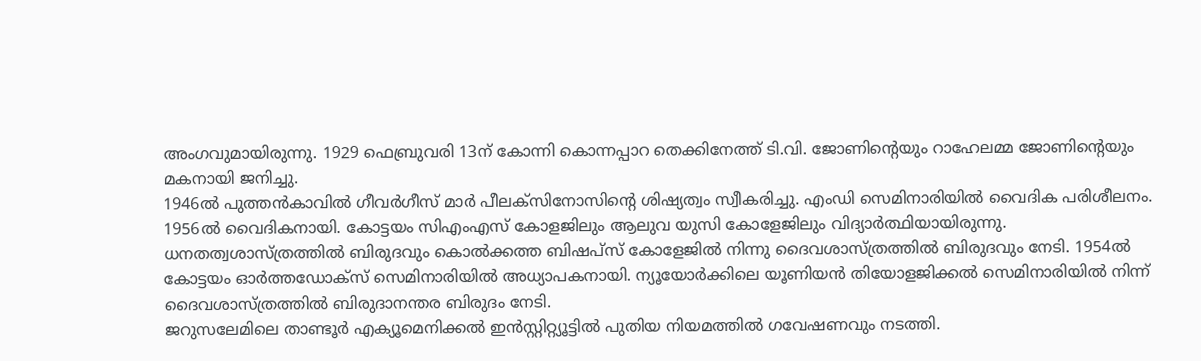അംഗവുമായിരുന്നു. 1929 ഫെബ്രുവരി 13ന് കോന്നി കൊന്നപ്പാറ തെക്കിനേത്ത് ടി.വി. ജോണിന്റെയും റാഹേലമ്മ ജോണിന്റെയും മകനായി ജനിച്ചു.
1946ൽ പുത്തൻകാവിൽ ഗീവർഗീസ് മാർ പീലക്സിനോസിന്റെ ശിഷ്യത്വം സ്വീകരിച്ചു. എംഡി സെമിനാരിയിൽ വൈദിക പരിശീലനം. 1956ൽ വൈദികനായി. കോട്ടയം സിഎംഎസ് കോളജിലും ആലുവ യുസി കോളേജിലും വിദ്യാർത്ഥിയായിരുന്നു.
ധനതത്വശാസ്ത്രത്തിൽ ബിരുദവും കൊൽക്കത്ത ബിഷപ്സ് കോളേജിൽ നിന്നു ദൈവശാസ്ത്രത്തിൽ ബിരുദവും നേടി. 1954ൽ കോട്ടയം ഓർത്തഡോക്സ് സെമിനാരിയിൽ അധ്യാപകനായി. ന്യൂയോർക്കിലെ യൂണിയൻ തിയോളജിക്കൽ സെമിനാരിയിൽ നിന്ന് ദൈവശാസ്ത്രത്തിൽ ബിരുദാനന്തര ബിരുദം നേടി.
ജറുസലേമിലെ താണ്ടൂർ എക്യൂമെനിക്കൽ ഇൻസ്റ്റിറ്റ്യൂട്ടിൽ പുതിയ നിയമത്തിൽ ഗവേഷണവും നടത്തി.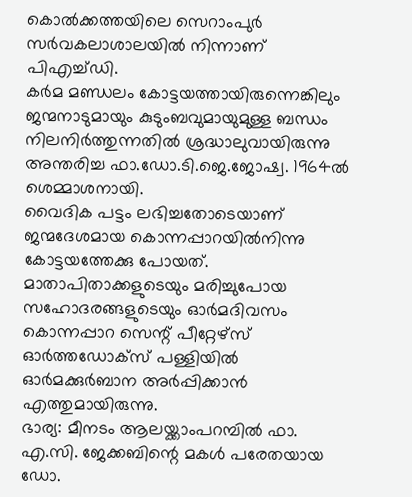കൊൽക്കത്തയിലെ സെറാംപുർ സർവകലാശാലയിൽ നിന്നാണ് പിഎച്ച്ഡി.
കർമ മണ്ഡലം കോട്ടയത്തായിരുന്നെങ്കിലും ജന്മനാടുമായും കുടുംബവുമായുമുള്ള ബന്ധം നിലനിർത്തുന്നതിൽ ശ്രദ്ധാലുവായിരുന്നു അന്തരിച്ച ഫാ.ഡോ.ടി.ജെ.ജോഷ്വ. 1964ൽ ശെമ്മാശനായി.
വൈദിക പട്ടം ലഭിച്ചതോടെയാണ് ജന്മദേശമായ കൊന്നപ്പാറയിൽനിന്നു കോട്ടയത്തേക്കു പോയത്. മാതാപിതാക്കളുടെയും മരിച്ചുപോയ സഹോദരങ്ങളുടെയും ഓർമദിവസം കൊന്നപ്പാറ സെന്റ് പീറ്റേഴ്സ് ഓർത്തഡോക്സ് പള്ളിയിൽ ഓർമക്കുർബാന അർപ്പിക്കാൻ എത്തുമായിരുന്നു.
ഭാര്യ: മീനടം ആലയ്ക്കാംപറമ്പിൽ ഫാ. എ.സി. ജേക്കബിന്റെ മകൾ പരേതയായ ഡോ.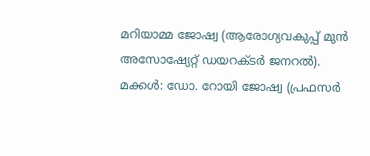മറിയാമ്മ ജോഷ്വ (ആരോഗ്യവകുപ്പ് മുൻ അസോഷ്യേറ്റ് ഡയറക്ടർ ജനറൽ).
മക്കൾ: ഡോ. റോയി ജോഷ്വ (പ്രഫസർ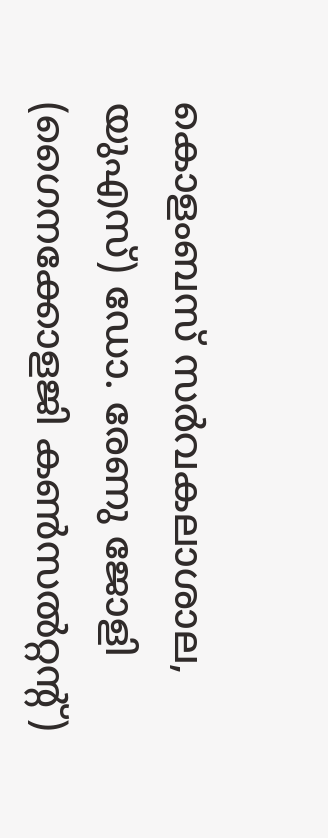കൊളംബസ് സർവകലാശാല, യുഎസ്) ഡോ. രേണു ജോളി (ഗൈനക്കോളജി കൺസൽറ്റന്റ്)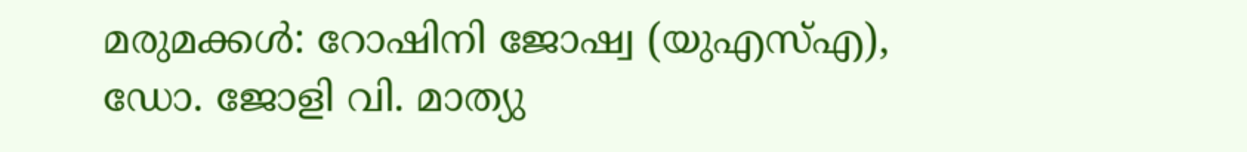മരുമക്കൾ: റോഷിനി ജോഷ്വ (യുഎസ്എ), ഡോ. ജോളി വി. മാത്യു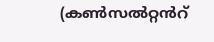(കൺസൽറ്റൻറ്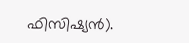ഫിസിഷ്യൻ).